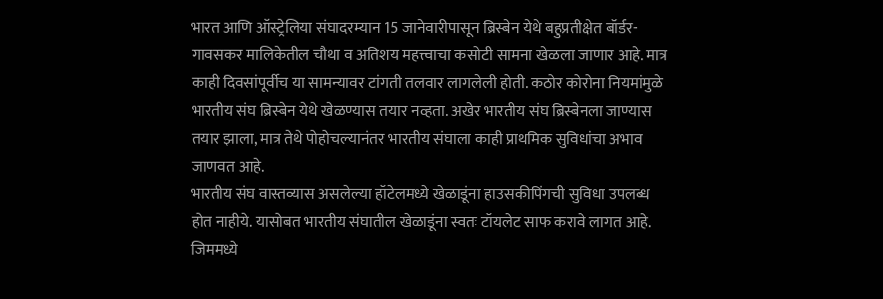भारत आणि ऑस्ट्रेलिया संघादरम्यान 15 जानेवारीपासून ब्रिस्बेन येथे बहुप्रतीक्षेत बॉर्डर-गावसकर मालिकेतील चौथा व अतिशय महत्त्वाचा कसोटी सामना खेळला जाणार आहे. मात्र काही दिवसांपूर्वीच या सामन्यावर टांगती तलवार लागलेली होती. कठोर कोरोना नियमांमुळे भारतीय संघ ब्रिस्बेन येथे खेळण्यास तयार नव्हता. अखेर भारतीय संघ ब्रिस्बेनला जाण्यास तयार झाला, मात्र तेथे पोहोचल्यानंतर भारतीय संघाला काही प्राथमिक सुविधांचा अभाव जाणवत आहे.
भारतीय संघ वास्तव्यास असलेल्या हॉटेलमध्ये खेळाडूंना हाउसकीपिंगची सुविधा उपलब्ध होत नाहीये. यासोबत भारतीय संघातील खेळाडूंना स्वतः टॉयलेट साफ करावे लागत आहे. जिममध्ये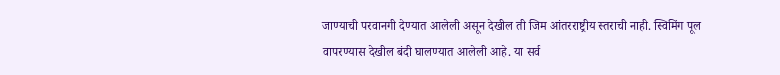जाण्याची परवानगी देण्यात आलेली असून देखील ती जिम आंतरराष्ट्रीय स्तराची नाही. स्विमिंग पूल वापरण्यास देखील बंदी घालण्यात आलेली आहे. या सर्व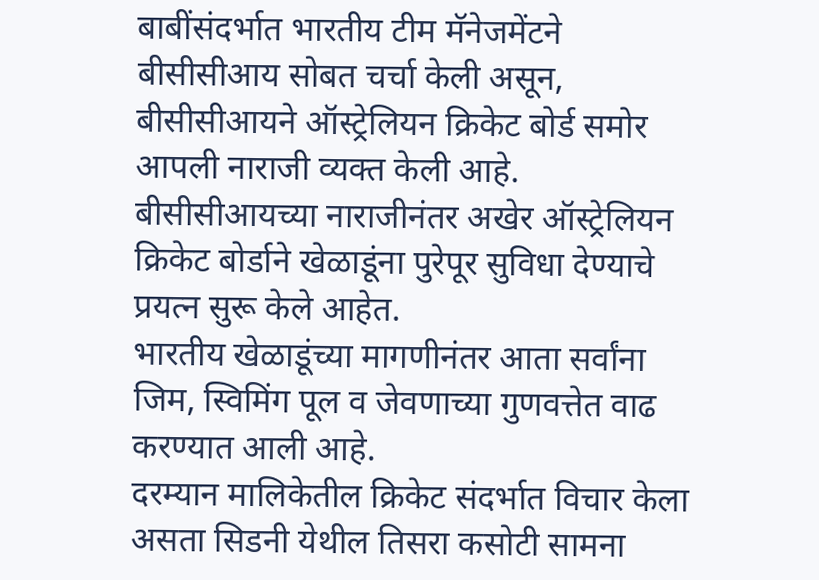बाबींसंदर्भात भारतीय टीम मॅनेजमेंटने बीसीसीआय सोबत चर्चा केली असून, बीसीसीआयने ऑस्ट्रेलियन क्रिकेट बोर्ड समोर आपली नाराजी व्यक्त केली आहे. बीसीसीआयच्या नाराजीनंतर अखेर ऑस्ट्रेलियन क्रिकेट बोर्डाने खेळाडूंना पुरेपूर सुविधा देण्याचे प्रयत्न सुरू केले आहेत.
भारतीय खेळाडूंच्या मागणीनंतर आता सर्वांना जिम, स्विमिंग पूल व जेवणाच्या गुणवत्तेत वाढ करण्यात आली आहे.
दरम्यान मालिकेतील क्रिकेट संदर्भात विचार केला असता सिडनी येथील तिसरा कसोटी सामना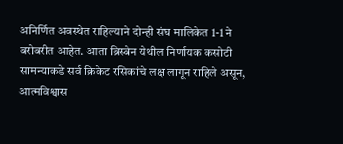अनिर्णित अवस्थेत राहिल्याने दोन्ही संघ मालिकेत 1-1 ने बरोबरीत आहेत. आता ब्रिस्बेन येथील निर्णायक कसोटी सामन्याकडे सर्व क्रिकेट रसिकांचे लक्ष लागून राहिले असून, आत्मविश्वास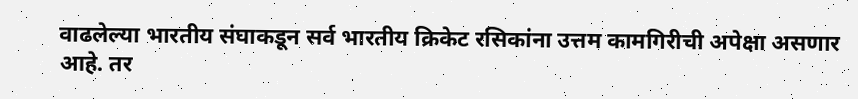वाढलेल्या भारतीय संघाकडून सर्व भारतीय क्रिकेट रसिकांना उत्तम कामगिरीची अपेक्षा असणार आहे. तर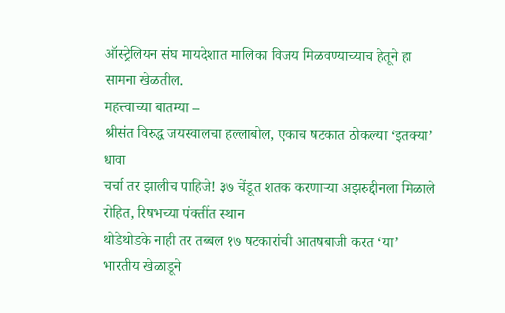ऑस्ट्रेलियन संघ मायदेशात मालिका विजय मिळवण्याच्याच हेतूने हा सामना खेळतील.
महत्त्वाच्या बातम्या –
श्रीसंत विरुद्ध जयस्वालचा हल्लाबोल, एकाच षटकात ठोकल्या ‘इतक्या’ धावा
चर्चा तर झालीच पाहिजे! ३७ चेंडूत शतक करणाऱ्या अझरुद्दीनला मिळाले रोहित, रिषभच्या पंक्तींत स्थान
थोडेथोडके नाही तर तब्बल १७ षटकारांची आतषबाजी करत ‘या’ भारतीय खेळाडूने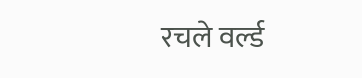रचले वर्ल्ड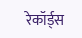रेकॉर्ड्स